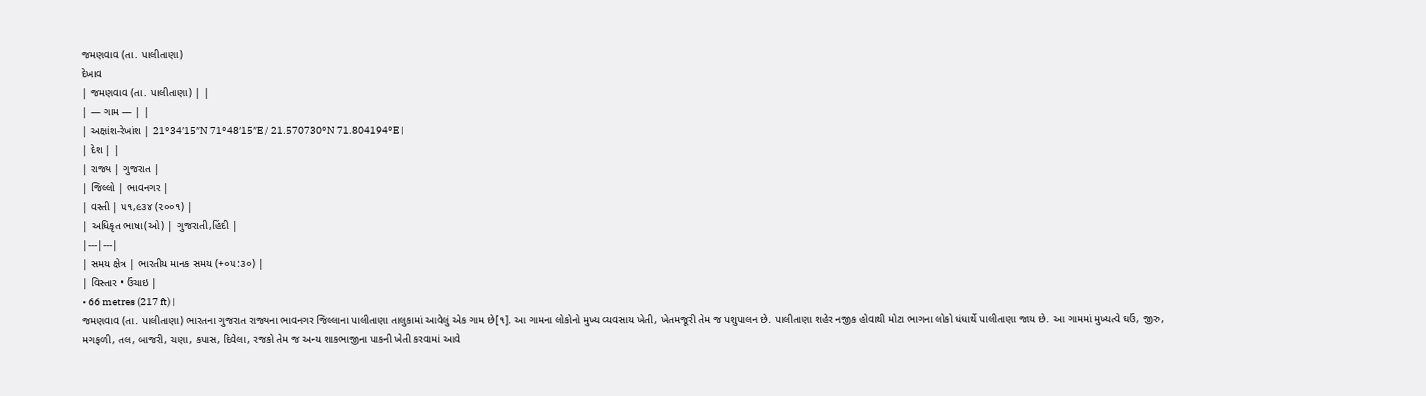જમણવાવ (તા. પાલીતાણા)
દેખાવ
| જમણવાવ (તા. પાલીતાણા) | |
| — ગામ — | |
| અક્ષાંશ-રેખાંશ | 21°34′15″N 71°48′15″E / 21.570730°N 71.804194°E |
| દેશ | |
| રાજ્ય | ગુજરાત |
| જિલ્લો | ભાવનગર |
| વસ્તી | ૫૧,૯૩૪ (૨૦૦૧) |
| અધિકૃત ભાષા(ઓ) | ગુજરાતી,હિંદી |
|---|---|
| સમય ક્ષેત્ર | ભારતીય માનક સમય (+૦૫:૩૦) |
| વિસ્તાર • ઉંચાઇ |
• 66 metres (217 ft) |
જમણવાવ (તા. પાલીતાણા) ભારતના ગુજરાત રાજ્યના ભાવનગર જિલ્લાના પાલીતાણા તાલુકામાં આવેલું એક ગામ છે[૧]. આ ગામના લોકોનો મુખ્ય વ્યવસાય ખેતી, ખેતમજૂરી તેમ જ પશુપાલન છે. પાલીતાણા શહેર નજીક હોવાથી મોટા ભાગના લોકો ધંધાર્થે પાલીતાણા જાય છે. આ ગામમાં મુખ્યત્વે ઘઉં, જીરુ, મગફળી, તલ, બાજરી, ચણા, કપાસ, દિવેલા, રજકો તેમ જ અન્ય શાકભાજીના પાકની ખેતી કરવામાં આવે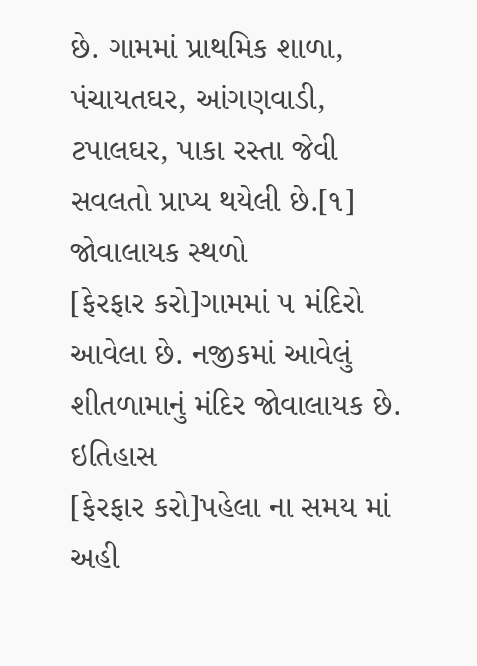છે. ગામમાં પ્રાથમિક શાળા, પંચાયતઘર, આંગણવાડી, ટપાલઘર, પાકા રસ્તા જેવી સવલતો પ્રાપ્ય થયેલી છે.[૧]
જોવાલાયક સ્થળો
[ફેરફાર કરો]ગામમાં ૫ મંદિરો આવેલા છે. નજીકમાં આવેલું શીતળામાનું મંદિર જોવાલાયક છે.
ઇતિહાસ
[ફેરફાર કરો]પહેલા ના સમય માં અહી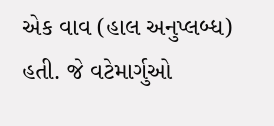એક વાવ (હાલ અનુપ્લબ્ધ) હતી. જે વટેમાર્ગુઓ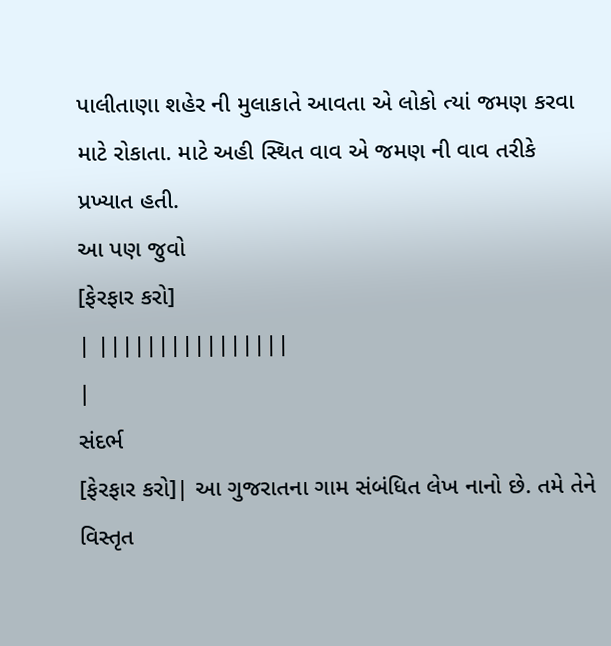પાલીતાણા શહેર ની મુલાકાતે આવતા એ લોકો ત્યાં જમણ કરવા માટે રોકાતા. માટે અહી સ્થિત વાવ એ જમણ ની વાવ તરીકે પ્રખ્યાત હતી.
આ પણ જુવો
[ફેરફાર કરો]
| ||||||||||||||||
|
સંદર્ભ
[ફેરફાર કરો]| આ ગુજરાતના ગામ સંબંધિત લેખ નાનો છે. તમે તેને વિસ્તૃત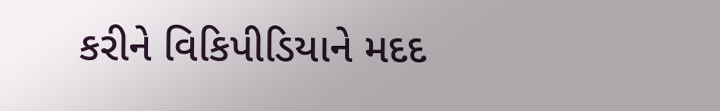કરીને વિકિપીડિયાને મદદ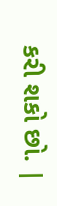કરી શકો છો. |